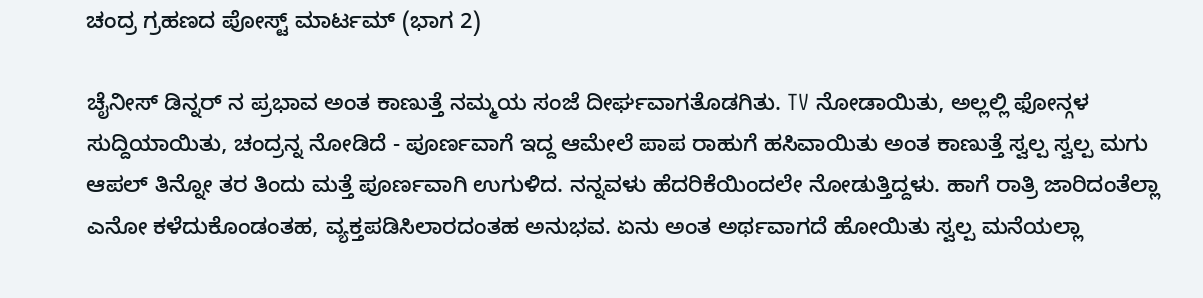ಚಂದ್ರ ಗ್ರಹಣದ ಪೋಸ್ಟ್ ಮಾರ್ಟಮ್ (ಭಾಗ 2)

ಚೈನೀಸ್ ಡಿನ್ನರ್ ನ ಪ್ರಭಾವ ಅಂತ ಕಾಣುತ್ತೆ ನಮ್ಮಯ ಸಂಜೆ ದೀರ್ಘವಾಗತೊಡಗಿತು. TV ನೋಡಾಯಿತು, ಅಲ್ಲಲ್ಲಿ ಫೋನ್ಗಳ ಸುದ್ದಿಯಾಯಿತು, ಚಂದ್ರನ್ನ ನೋಡಿದೆ - ಪೂರ್ಣವಾಗೆ ಇದ್ದ ಆಮೇಲೆ ಪಾಪ ರಾಹುಗೆ ಹಸಿವಾಯಿತು ಅಂತ ಕಾಣುತ್ತೆ ಸ್ವಲ್ಪ ಸ್ವಲ್ಪ ಮಗು ಆಪಲ್ ತಿನ್ನೋ ತರ ತಿಂದು ಮತ್ತೆ ಪೂರ್ಣವಾಗಿ ಉಗುಳಿದ. ನನ್ನವಳು ಹೆದರಿಕೆಯಿಂದಲೇ ನೋಡುತ್ತಿದ್ದಳು. ಹಾಗೆ ರಾತ್ರಿ ಜಾರಿದಂತೆಲ್ಲಾ ಎನೋ ಕಳೆದುಕೊಂಡಂತಹ, ವ್ಯಕ್ತಪಡಿಸಿಲಾರದಂತಹ ಅನುಭವ. ಏನು ಅಂತ ಅರ್ಥವಾಗದೆ ಹೋಯಿತು ಸ್ವಲ್ಪ ಮನೆಯಲ್ಲಾ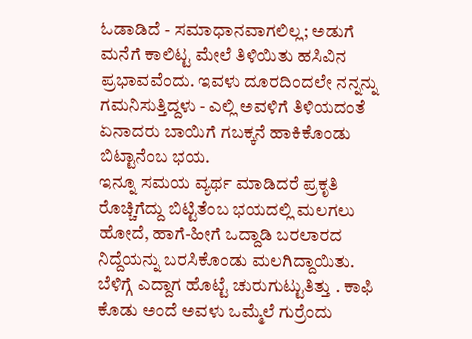ಓಡಾಡಿದೆ - ಸಮಾಧಾನವಾಗಲಿಲ್ಲ; ಅಡುಗೆ ಮನೆಗೆ ಕಾಲಿಟ್ಟ ಮೇಲೆ ತಿಳಿಯಿತು ಹಸಿವಿನ ಪ್ರಭಾವವೆಂದು. ಇವಳು ದೂರದಿಂದಲೇ ನನ್ನನ್ನು ಗಮನಿಸುತ್ತಿದ್ದಳು - ಎಲ್ಲಿ ಅವಳಿಗೆ ತಿಳಿಯದಂತೆ ಏನಾದರು ಬಾಯಿಗೆ ಗಬಕ್ಕನೆ ಹಾಕಿಕೊಂಡು ಬಿಟ್ಟಾನೆಂಬ ಭಯ.
ಇನ್ನೂ ಸಮಯ ವ್ಯರ್ಥ ಮಾಡಿದರೆ ಪ್ರಕೃತಿ ರೊಚ್ಚಿಗೆದ್ದು ಬಿಟ್ಟಿತೆಂಬ ಭಯದಲ್ಲಿ ಮಲಗಲು ಹೋದೆ, ಹಾಗೆ-ಹೀಗೆ ಒದ್ದಾಡಿ ಬರಲಾರದ ನಿದ್ದೆಯನ್ನು ಬರಸಿಕೊಂಡು ಮಲಗಿದ್ದಾಯಿತು. ಬೆಳಿಗ್ಗೆ ಎದ್ದಾಗ ಹೊಟ್ಟೆ ಚುರುಗುಟ್ಟುತಿತ್ತು . ಕಾಫಿ ಕೊಡು ಅಂದೆ ಅವಳು ಒಮ್ಮೆಲೆ ಗುರ್ರೆಂದು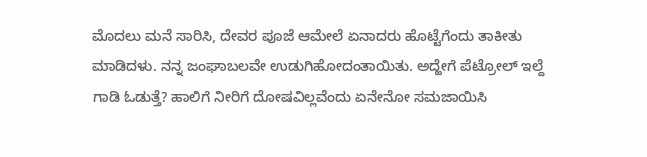ಮೊದಲು ಮನೆ ಸಾರಿಸಿ, ದೇವರ ಪೂಜೆ ಆಮೇಲೆ ಏನಾದರು ಹೊಟ್ಟೆಗೆಂದು ತಾಕೀತು ಮಾಡಿದಳು. ನನ್ನ ಜಂಘಾಬಲವೇ ಉಡುಗಿಹೋದಂತಾಯಿತು. ಅದ್ಹೇಗೆ ಪೆಟ್ರೋಲ್ ಇಲ್ದೆ ಗಾಡಿ ಓಡುತ್ತೆ? ಹಾಲಿಗೆ ನೀರಿಗೆ ದೋಷವಿಲ್ಲವೆಂದು ಏನೇನೋ ಸಮಜಾಯಿಸಿ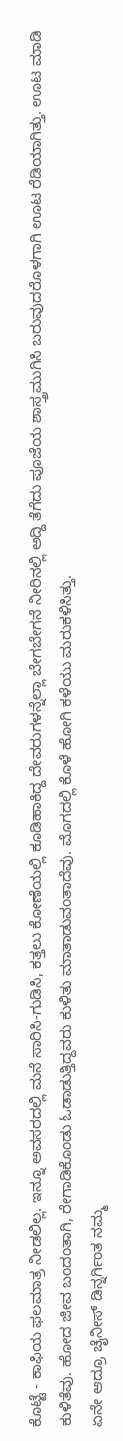ಕೊಟ್ಟೆ - ಕಾಫಿಯ ಫಲಮಾತ್ರ ನೀಡಲಿಲ್ಲ. ಇನ್ನೂ ಅವಸರದಲ್ಲಿ ಮನೆ ಸಾರಿಸಿ-ಗುಡಿಸಿ, ಕತ್ತಲು ಕೋಣೆಯಲ್ಲಿ ಕೂಡಿಹಾಕಿದ್ದ ದೇವರುಗಳನ್ನೆಲ್ಲಾ ಬೇಗಬೇಗನೆ ನೀರಿನಲ್ಲಿ ಅದ್ದಿ ತೆಗೆದು ಪೂಜೆಯ ಶಾಸ್ತ್ರಮುಗಿಸಿ ಬರುವುದರೊಳಗಾಗಿ ಊಟ ರೆಡಿಯಾಗಿತ್ತು. ಊಟ ಮಾಡಿ ಕುಳಿತೆವು. ಹೋದ ಜೀವ ಬಂದಂತಾಗಿ, ರೇಗಾಡಿಕೊಂಡು ಓಡಾಡುತ್ತಿದ್ದವರು ಕುಳಿತು ಮಾತಾಡುವಂತಾದೆವು. ಮೊಗದಲ್ಲಿ ಕೊಳೆ ಹೋಗಿ ಕಳೆಯು ಮರುಕಳಿಸಿತ್ತು.
ಏನೇ ಆದ್ರೂ ಚೈನೀಸ್ ಡಿನ್ನರ್ಗಿಂತ ನಮ್ಮ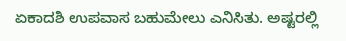ಏಕಾದಶಿ ಉಪವಾಸ ಬಹುಮೇಲು ಎನಿಸಿತು. ಅಷ್ಟರಲ್ಲಿ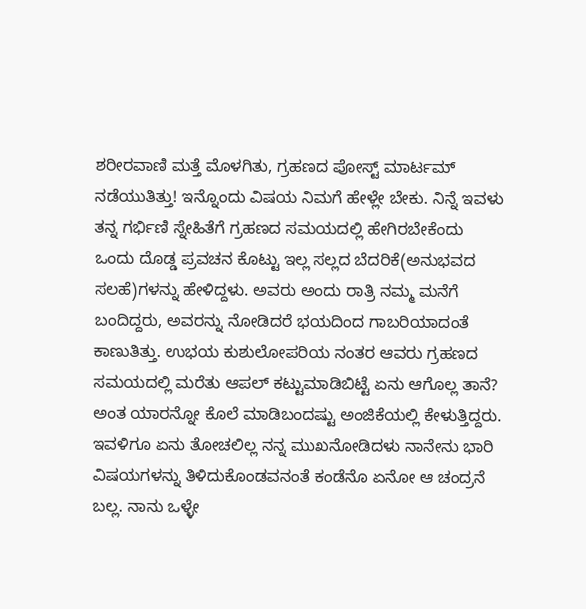ಶರೀರವಾಣಿ ಮತ್ತೆ ಮೊಳಗಿತು, ಗ್ರಹಣದ ಪೋಸ್ಟ್ ಮಾರ್ಟಮ್ ನಡೆಯುತಿತ್ತು! ಇನ್ನೊಂದು ವಿಷಯ ನಿಮಗೆ ಹೇಳ್ಲೇ ಬೇಕು. ನಿನ್ನೆ ಇವಳು ತನ್ನ ಗರ್ಭಿಣಿ ಸ್ನೇಹಿತೆಗೆ ಗ್ರಹಣದ ಸಮಯದಲ್ಲಿ ಹೇಗಿರಬೇಕೆಂದು ಒಂದು ದೊಡ್ಡ ಪ್ರವಚನ ಕೊಟ್ಟು ಇಲ್ಲ ಸಲ್ಲದ ಬೆದರಿಕೆ(ಅನುಭವದ ಸಲಹೆ)ಗಳನ್ನು ಹೇಳಿದ್ದಳು. ಅವರು ಅಂದು ರಾತ್ರಿ ನಮ್ಮ ಮನೆಗೆ ಬಂದಿದ್ದರು, ಅವರನ್ನು ನೋಡಿದರೆ ಭಯದಿಂದ ಗಾಬರಿಯಾದಂತೆ ಕಾಣುತಿತ್ತು. ಉಭಯ ಕುಶುಲೋಪರಿಯ ನಂತರ ಆವರು ಗ್ರಹಣದ ಸಮಯದಲ್ಲಿ ಮರೆತು ಆಪಲ್ ಕಟ್ಟುಮಾಡಿಬಿಟ್ಟೆ ಏನು ಆಗೊಲ್ಲ ತಾನೆ? ಅಂತ ಯಾರನ್ನೋ ಕೊಲೆ ಮಾಡಿಬಂದಷ್ಟು ಅಂಜಿಕೆಯಲ್ಲಿ ಕೇಳುತ್ತಿದ್ದರು.
ಇವಳಿಗೂ ಏನು ತೋಚಲಿಲ್ಲ ನನ್ನ ಮುಖನೋಡಿದಳು ನಾನೇನು ಭಾರಿ ವಿಷಯಗಳನ್ನು ತಿಳಿದುಕೊಂಡವನಂತೆ ಕಂಡೆನೊ ಏನೋ ಆ ಚಂದ್ರನೆ ಬಲ್ಲ. ನಾನು ಒಳ್ಳೇ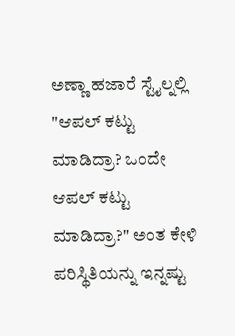ಅಣ್ಣಾ ಹಜಾರೆ ಸ್ಟೈಲ್ನಲ್ಲಿ "ಆಪಲ್ ಕಟ್ಟು ಮಾಡಿದ್ರಾ? ಒಂದೇ ಆಪಲ್ ಕಟ್ಟು ಮಾಡಿದ್ರಾ?" ಅಂತ ಕೇಳಿ ಪರಿಸ್ಥಿತಿಯನ್ನು ಇನ್ನಷ್ಟು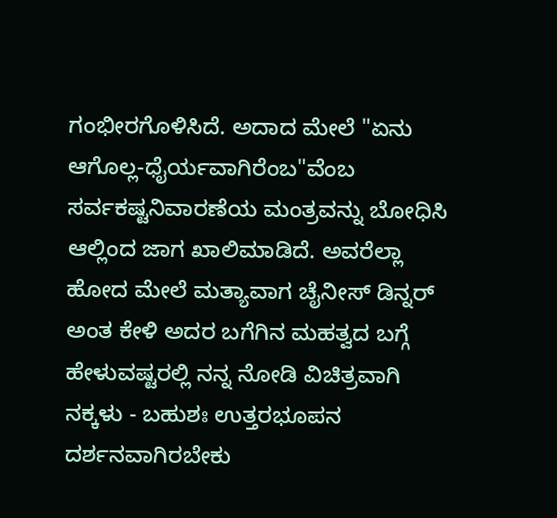ಗಂಭೀರಗೊಳಿಸಿದೆ. ಅದಾದ ಮೇಲೆ "ಏನು ಆಗೊಲ್ಲ-ಧೈರ್ಯವಾಗಿರೆಂಬ"ವೆಂಬ ಸರ್ವಕಷ್ಟನಿವಾರಣೆಯ ಮಂತ್ರವನ್ನು ಬೋಧಿಸಿ ಆಲ್ಲಿಂದ ಜಾಗ ಖಾಲಿಮಾಡಿದೆ. ಅವರೆಲ್ಲಾ ಹೋದ ಮೇಲೆ ಮತ್ಯಾವಾಗ ಚೈನೀಸ್ ಡಿನ್ನರ್ ಅಂತ ಕೇಳಿ ಅದರ ಬಗೆಗಿನ ಮಹತ್ವದ ಬಗ್ಗೆ ಹೇಳುವಷ್ಟರಲ್ಲಿ ನನ್ನ ನೋಡಿ ವಿಚಿತ್ರವಾಗಿ ನಕ್ಕಳು - ಬಹುಶಃ ಉತ್ತರಭೂಪನ ದರ್ಶನವಾಗಿರಬೇಕು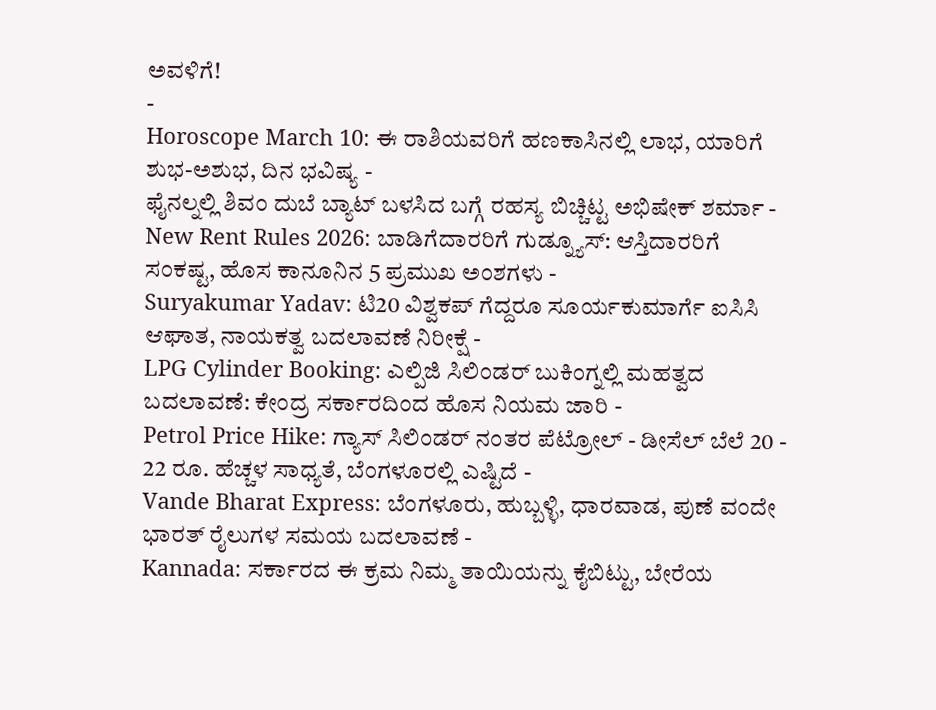ಅವಳಿಗೆ!
-
Horoscope March 10: ಈ ರಾಶಿಯವರಿಗೆ ಹಣಕಾಸಿನಲ್ಲಿ ಲಾಭ, ಯಾರಿಗೆ ಶುಭ-ಅಶುಭ, ದಿನ ಭವಿಷ್ಯ -
ಫೈನಲ್ನಲ್ಲಿ ಶಿವಂ ದುಬೆ ಬ್ಯಾಟ್ ಬಳಸಿದ ಬಗ್ಗೆ ರಹಸ್ಯ ಬಿಚ್ಚಿಟ್ಟ ಅಭಿಷೇಕ್ ಶರ್ಮಾ -
New Rent Rules 2026: ಬಾಡಿಗೆದಾರರಿಗೆ ಗುಡ್ನ್ಯೂಸ್: ಆಸ್ತಿದಾರರಿಗೆ ಸಂಕಷ್ಟ, ಹೊಸ ಕಾನೂನಿನ 5 ಪ್ರಮುಖ ಅಂಶಗಳು -
Suryakumar Yadav: ಟಿ20 ವಿಶ್ವಕಪ್ ಗೆದ್ದರೂ ಸೂರ್ಯಕುಮಾರ್ಗೆ ಐಸಿಸಿ ಆಘಾತ, ನಾಯಕತ್ವ ಬದಲಾವಣೆ ನಿರೀಕ್ಷೆ -
LPG Cylinder Booking: ಎಲ್ಪಿಜಿ ಸಿಲಿಂಡರ್ ಬುಕಿಂಗ್ನಲ್ಲಿ ಮಹತ್ವದ ಬದಲಾವಣೆ: ಕೇಂದ್ರ ಸರ್ಕಾರದಿಂದ ಹೊಸ ನಿಯಮ ಜಾರಿ -
Petrol Price Hike: ಗ್ಯಾಸ್ ಸಿಲಿಂಡರ್ ನಂತರ ಪೆಟ್ರೋಲ್ - ಡೀಸೆಲ್ ಬೆಲೆ 20 - 22 ರೂ. ಹೆಚ್ಚಳ ಸಾಧ್ಯತೆ, ಬೆಂಗಳೂರಲ್ಲಿ ಎಷ್ಟಿದೆ -
Vande Bharat Express: ಬೆಂಗಳೂರು, ಹುಬ್ಬಳ್ಳಿ, ಧಾರವಾಡ, ಪುಣೆ ವಂದೇ ಭಾರತ್ ರೈಲುಗಳ ಸಮಯ ಬದಲಾವಣೆ -
Kannada: ಸರ್ಕಾರದ ಈ ಕ್ರಮ ನಿಮ್ಮ ತಾಯಿಯನ್ನು ಕೈಬಿಟ್ಟು, ಬೇರೆಯ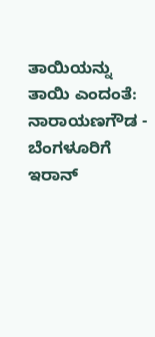ತಾಯಿಯನ್ನು ತಾಯಿ ಎಂದಂತೆ: ನಾರಾಯಣಗೌಡ -
ಬೆಂಗಳೂರಿಗೆ ಇರಾನ್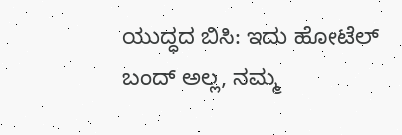ಯುದ್ಧದ ಬಿಸಿ: ಇದು ಹೋಟೆಲ್ ಬಂದ್ ಅಲ್ಲ, ನಮ್ಮ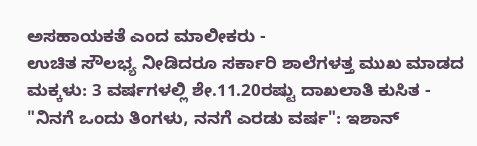ಅಸಹಾಯಕತೆ ಎಂದ ಮಾಲೀಕರು -
ಉಚಿತ ಸೌಲಭ್ಯ ನೀಡಿದರೂ ಸರ್ಕಾರಿ ಶಾಲೆಗಳತ್ತ ಮುಖ ಮಾಡದ ಮಕ್ಕಳು: 3 ವರ್ಷಗಳಲ್ಲಿ ಶೇ.11.20ರಷ್ಟು ದಾಖಲಾತಿ ಕುಸಿತ -
"ನಿನಗೆ ಒಂದು ತಿಂಗಳು, ನನಗೆ ಎರಡು ವರ್ಷ": ಇಶಾನ್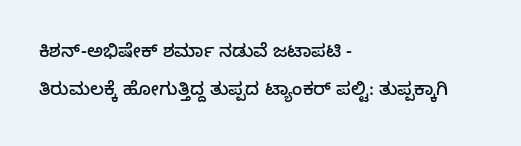ಕಿಶನ್-ಅಭಿಷೇಕ್ ಶರ್ಮಾ ನಡುವೆ ಜಟಾಪಟಿ -
ತಿರುಮಲಕ್ಕೆ ಹೋಗುತ್ತಿದ್ದ ತುಪ್ಪದ ಟ್ಯಾಂಕರ್ ಪಲ್ಟಿ: ತುಪ್ಪಕ್ಕಾಗಿ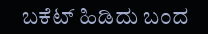ಬಕೆಟ್ ಹಿಡಿದು ಬಂದ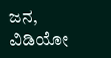ಜನ, ವಿಡಿಯೋ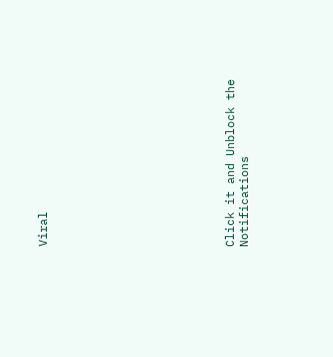Viral












Click it and Unblock the Notifications